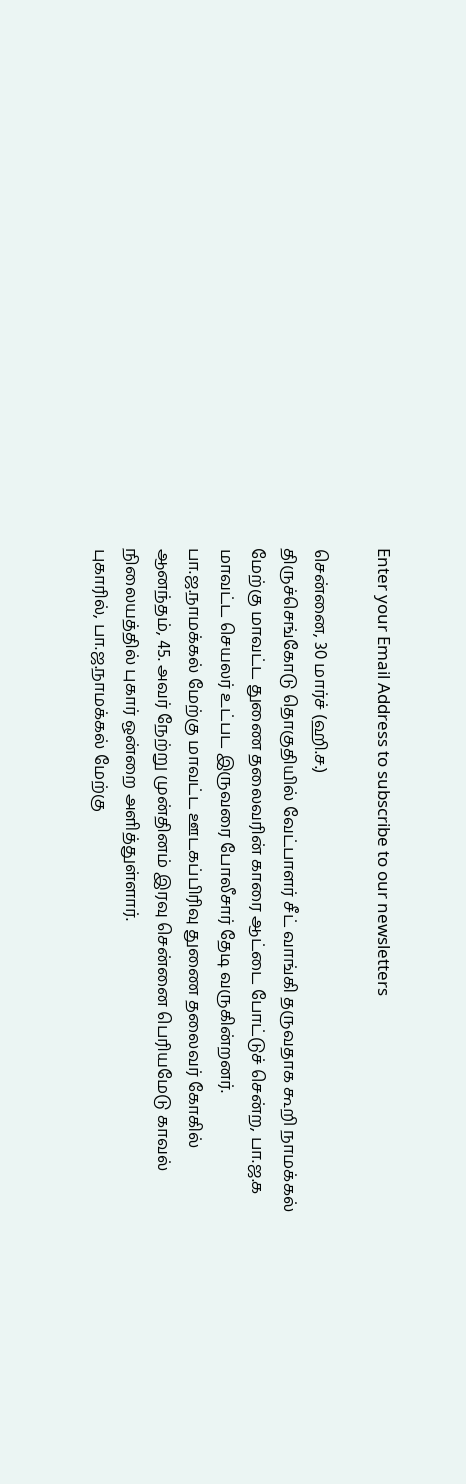Enter your Email Address to subscribe to our newsletters

சென்னை, 30 மார்ச் (ஹி.ச.)
திருச்செங்கோடு தொகுதியில் வேட்பாளர் சீட் வாங்கி தருவதாக கூறி நாமக்கல் மேற்கு மாவட்ட துணை தலைவரின் காரை ஆட்டை போட்டுச் சென்ற, பா.ஜ.க மாவட்ட செயலர் உட்பட இருவரை போலீசார் தேடி வருகின்றனர்.
பா.ஜ.நாமக்கல் மேற்கு மாவட்ட ஊடகப்பிரிவு துணை தலைவர் கோகில் ஆனந்தம், 45. அவர் நேற்று முன்தினம் இரவு சென்னை பெரியமேடு காவல் நிலையத்தில் புகார் ஒன்றை அளித்துள்ளார்.
புகாரில், பா.ஜ.நாமக்கல் மேற்கு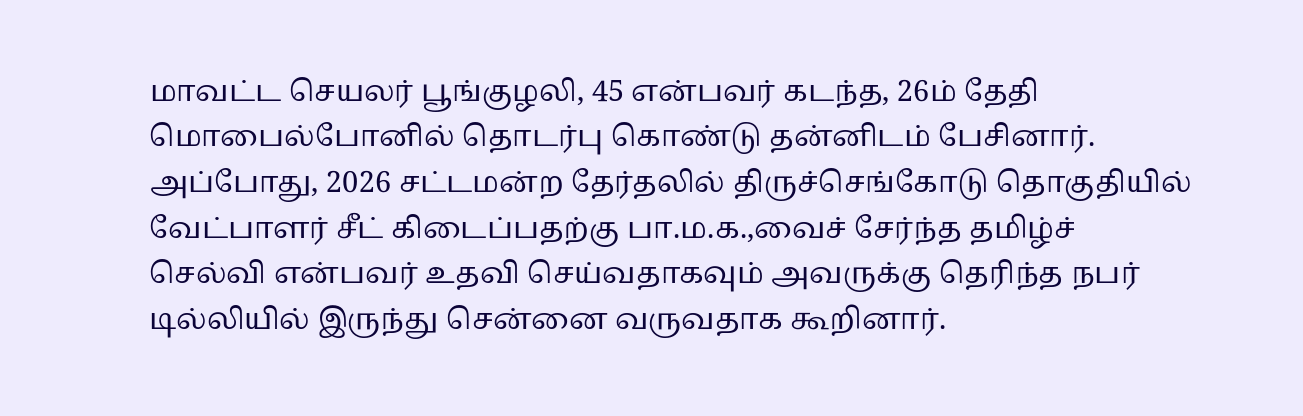மாவட்ட செயலர் பூங்குழலி, 45 என்பவர் கடந்த, 26ம் தேதி மொபைல்போனில் தொடர்பு கொண்டு தன்னிடம் பேசினார்.
அப்போது, 2026 சட்டமன்ற தேர்தலில் திருச்செங்கோடு தொகுதியில் வேட்பாளர் சீட் கிடைப்பதற்கு பா.ம.க.,வைச் சேர்ந்த தமிழ்ச் செல்வி என்பவர் உதவி செய்வதாகவும் அவருக்கு தெரிந்த நபர் டில்லியில் இருந்து சென்னை வருவதாக கூறினார்.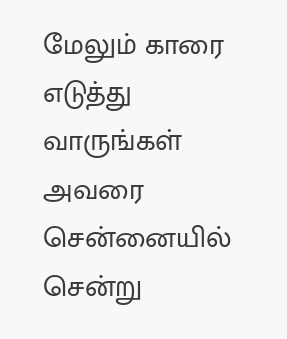மேலும் காரை எடுத்து வாருங்கள் அவரை சென்னையில் சென்று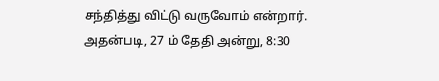சந்தித்து விட்டு வருவோம் என்றார். அதன்படி, 27 ம் தேதி அன்று, 8:30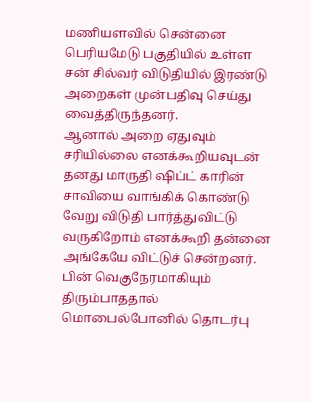மணியளவில் சென்னை பெரியமேடு பகுதியில் உள்ள சன் சில்வர் விடுதியில் இரண்டு அறைகள் முன்பதிவு செய்து வைத்திருந்தனர்.
ஆனால் அறை ஏதுவும் சரியில்லை எனக்கூறியவுடன் தனது மாருதி ஷிப்ட் காரின் சாவியை வாங்கிக் கொண்டு வேறு விடுதி பார்த்துவிட்டு வருகிறோம் எனக்கூறி தன்னை அங்கேயே விட்டுச் சென்றனர்.
பின் வெகுநேரமாகியும் திரும்பாததால் மொபைல்போனில் தொடர்பு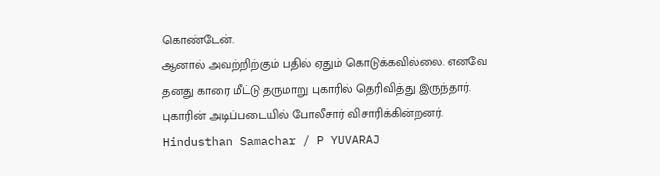கொண்டேன்.
ஆனால் அவற்றிற்கும் பதில் ஏதும் கொடுக்கவில்லை. எனவே தனது காரை மீட்டு தருமாறு புகாரில் தெரிவித்து இருந்தார்.
புகாரின் அடிப்படையில் போலீசார் விசாரிக்கின்றனர்.
Hindusthan Samachar / P YUVARAJ